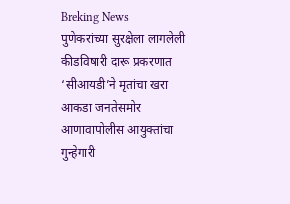Breking News
पुणेकरांच्या सुरक्षेला लागलेली कीडविषारी दारू प्रकरणात ‘सीआयडी’ने मृतांचा खरा आकडा जनतेसमोर आणावापोलीस आयुक्तांचा गुन्हेगारी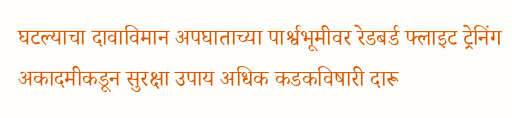घटल्याचा दावाविमान अपघाताच्या पार्श्वभूमीवर रेडबर्ड फ्लाइट ट्रेनिंग अकादमीकडून सुरक्षा उपाय अधिक कडकविषारी दारू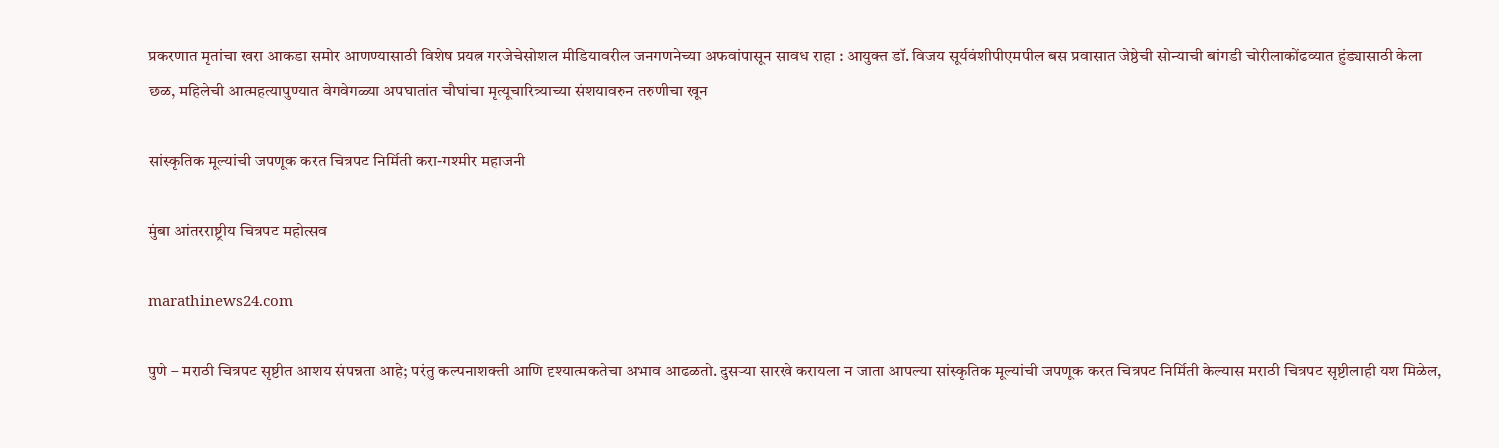प्रकरणात मृतांचा खरा आकडा समोर आणण्यासाठी विशेष प्रयत्न गरजेचेसोशल मीडियावरील जनगणनेच्या अफवांपासून सावध राहा : आयुक्त डॉ. विजय सूर्यवंशीपीएमपील बस प्रवासात जेष्ठेची सोन्याची बांगडी चोरीलाकोंढव्यात हुंड्यासाठी केला छळ, महिलेची आत्महत्यापुण्यात वेगवेगळ्या अपघातांत चौघांचा मृत्यूचारित्र्याच्या संशयावरुन तरुणीचा खून

सांस्कृतिक मूल्यांची जपणूक करत चित्रपट निर्मिती करा-गश्मीर महाजनी

मुंबा आंतरराष्ट्रीय चित्रपट महोत्सव

marathinews24.com

पुणे – मराठी चित्रपट सृष्टीत आशय संपन्नता आहे; परंतु कल्पनाशक्ती आणि दृश्यात्मकतेचा अभाव आढळतो. दुसऱ्या सारखे करायला न जाता आपल्या सांस्कृतिक मूल्यांची जपणूक करत चित्रपट निर्मिती केल्यास मराठी चित्रपट सृष्टीलाही यश मिळेल,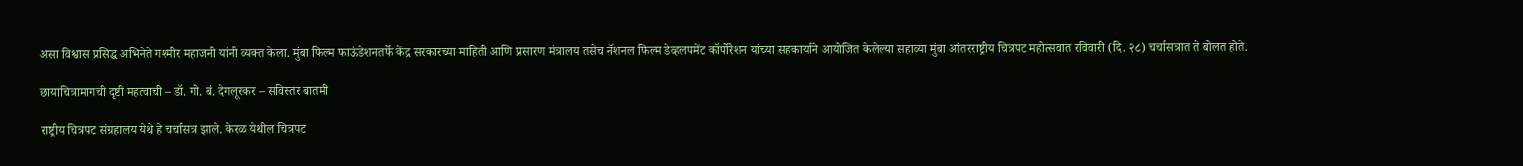असा विश्वास प्रसिद्ध अभिनेते गश्मीर महाजनी यांनी व्यक्त केला. मुंबा फिल्म फाऊंडेशनतर्फे केंद्र सरकारच्या माहिती आणि प्रसारण मंत्रालय तसेच नॅशनल फिल्म डेव्हलपमेंट कॉर्पोरेशन यांच्या सहकार्याने आयोजित केलेल्या सहाव्या मुंबा आंतरराष्ट्रीय चित्रपट महोत्सवात रविवारी (दि. २८) चर्चासत्रात ते बोलत होते.

छायाचित्रामागची दृष्टी महत्वाची – डॉ. गो. बं. देगलूरकर – सविस्तर बातमी

राष्ट्रीय चित्रपट संग्रहालय येथे हे चर्चासत्र झाले. केरळ येथील चित्रपट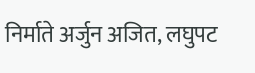निर्माते अर्जुन अजित, लघुपट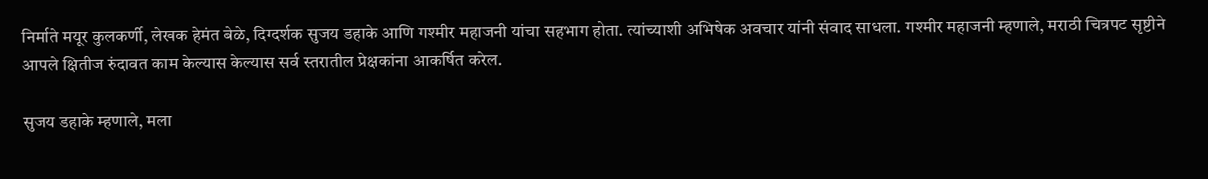निर्माते मयूर कुलकर्णी, लेखक हेमंत बेळे, दिग्दर्शक सुजय डहाके आणि गश्मीर महाजनी यांचा सहभाग होता. त्यांच्याशी अभिषेक अवचार यांनी संवाद साधला. गश्मीर महाजनी म्हणाले, मराठी चित्रपट सृष्टीने आपले क्षितीज रुंदावत काम केल्यास केल्यास सर्व स्तरातील प्रेक्षकांना आकर्षित करेल.

सुजय डहाके म्हणाले, मला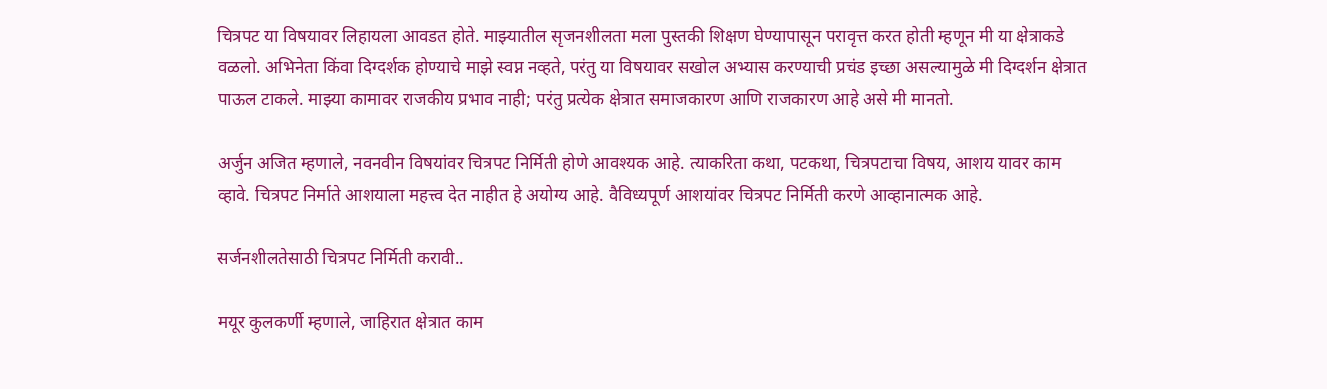चित्रपट या विषयावर लिहायला आवडत होते. माझ्यातील सृजनशीलता मला पुस्तकी शिक्षण घेण्यापासून परावृत्त करत होती म्हणून मी या क्षेत्राकडे वळलो. अभिनेता किंवा दिग्दर्शक होण्याचे माझे स्वप्न नव्हते, परंतु या विषयावर सखोल अभ्यास करण्याची प्रचंड इच्छा असल्यामुळे मी दिग्दर्शन क्षेत्रात पाऊल टाकले. माझ्या कामावर राजकीय प्रभाव नाही; परंतु प्रत्येक क्षेत्रात समाजकारण आणि राजकारण आहे असे मी मानतो.

अर्जुन अजित म्हणाले, नवनवीन विषयांवर चित्रपट निर्मिती होणे आवश्यक आहे. त्याकरिता कथा, पटकथा, चित्रपटाचा विषय, आशय यावर काम व्हावे. चित्रपट निर्माते आशयाला महत्त्व देत नाहीत हे अयोग्य आहे. वैविध्यपूर्ण आशयांवर चित्रपट निर्मिती करणे आव्हानात्मक आहे.

सर्जनशीलतेसाठी चित्रपट निर्मिती करावी..

मयूर कुलकर्णी म्हणाले, जाहिरात क्षेत्रात काम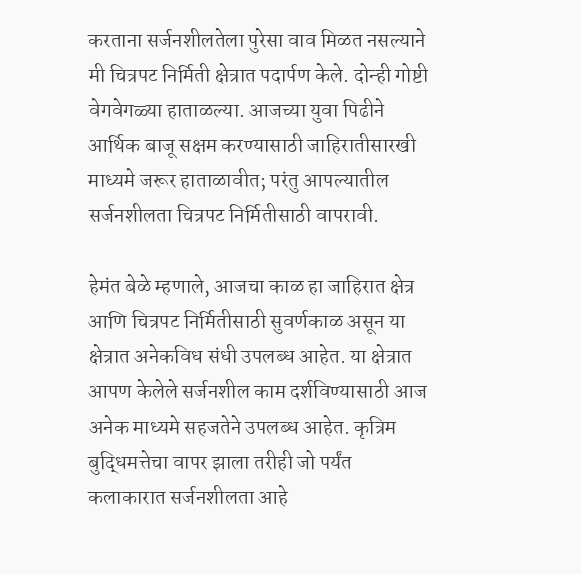करताना सर्जनशीलतेला पुरेसा वाव मिळत नसल्याने मी चित्रपट निर्मिती क्षेत्रात पदार्पण केले. दोन्ही गोष्टी वेगवेगळ्या हाताळल्या. आजच्या युवा पिढीने आर्थिक बाजू सक्षम करण्यासाठी जाहिरातीसारखी माध्यमे जरूर हाताळावीत; परंतु आपल्यातील सर्जनशीलता चित्रपट निर्मितीसाठी वापरावी.

हेमंत बेळे म्हणाले, आजचा काळ हा जाहिरात क्षेत्र आणि चित्रपट निर्मितीसाठी सुवर्णकाळ असून या क्षेत्रात अनेकविध संधी उपलब्ध आहेत. या क्षेत्रात आपण केलेले सर्जनशील काम दर्शविण्यासाठी आज अनेक माध्यमे सहजतेने उपलब्ध आहेत. कृत्रिम बुद्धिमत्तेचा वापर झाला तरीही जो पर्यंत कलाकारात सर्जनशीलता आहे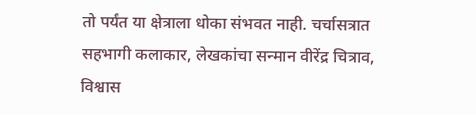तो पर्यंत या क्षेत्राला धोका संभवत नाही. चर्चासत्रात सहभागी कलाकार, लेखकांचा सन्मान वीरेंद्र चित्राव, विश्वास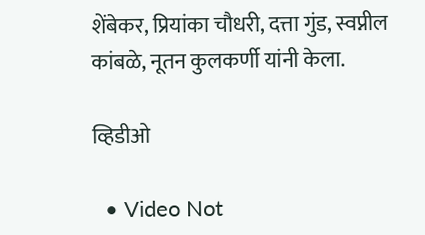शेंबेकर, प्रियांका चौधरी, दत्ता गुंड, स्वप्नील कांबळे, नूतन कुलकर्णी यांनी केला.

व्हिडीओ

  • Video Not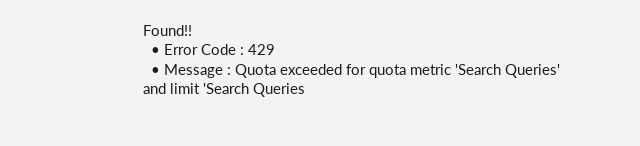Found!!
  • Error Code : 429
  • Message : Quota exceeded for quota metric 'Search Queries' and limit 'Search Queries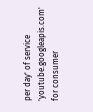per day' of service 'youtube.googleapis.com' for consumer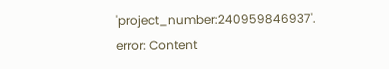'project_number:240959846937'.
error: Content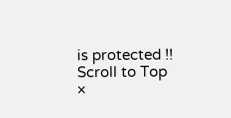is protected !!
Scroll to Top
×